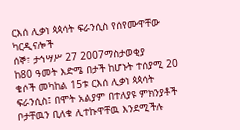ርእሰ ሊቃነ ጳጳሳት ፍራንሲስ የሰየሙዋቸው ካርዲናሎች
ሰኞ፣ ታኅሣሥ 27 2007ማስታወቂያ
ከ80 ዓመት እድሜ በታች ከሆኑት ተሰያሚ 20 ቄሶች መካከል 15ቱ ርእሰ ሊቃነ ጳጳሳት ፍራንሲስ፤ በሞት አልያም በተለያዩ ምክንያቶች ቦታቸዉን ቢለቁ ሊተኩዋቸዉ እንደሚችሉ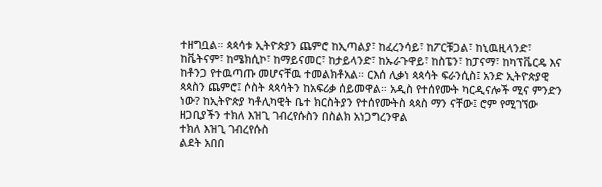ተዘግቧል። ጳጳሳቱ ኢትዮጵያን ጨምሮ ከኢጣልያ፣ ከፈረንሳይ፣ ከፖርቹጋል፣ ከኒዉዚላንድ፣ ከቬትናም፣ ከሜክሲኮ፣ ከማይናመር፣ ከታይላንድ፣ ከኡራጉዋይ፣ ከስፔን፣ ከፓናማ፣ ከካፕቬርዴ እና ከቶንጋ የተዉጣጡ መሆናቸዉ ተመልክቶአል። ርእሰ ሊቃነ ጳጳሳት ፍራንሲስ፤ አንድ ኢትዮጵያዊ ጳጳስን ጨምሮ፤ ሶስት ጳጳሳትን ከአፍሪቃ ሰይመዋል። አዲስ የተሰየሙት ካርዲናሎች ሚና ምንድን ነው? ከኢትዮጵያ ካቶሊካዊት ቤተ ክርስትያን የተሰየሙትስ ጳጳስ ማን ናቸው፤ ሮም የሚገኘው ዘጋቢያችን ተክለ እዝጊ ገብረየሱስን በስልክ አነጋግረንዋል
ተክለ እዝጊ ገብረየሱስ
ልደት አበበ